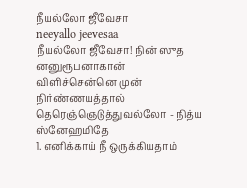நீயல்லோ ஜீவேசா
neeyallo jeevesaa
நீயல்லோ ஜீவேசா! நின் ஸுத னனுரூபனாகான் விளிச்சென்னெ முன் நிர்ண்ணயத்தால் தெரெஞ்ஞெடுத்துவல்லோ - நித்ய ஸ்னேஹமிதே
1. எனிக்காய் நீ ஒருக்கியதாம்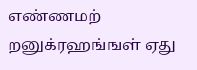எண்ணமற் றனுக்ரஹங்ஙள் ஏது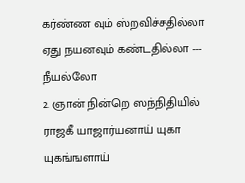கர்ண்ண வும் ஸ்றவிச்சதில்லா ஏது நயனவும் கண்டதில்லா --- நீயல்லோ
2. ஞான் நின்றெ ஸந்நிதியில் ராஜகீ யாஜார்யனாய் யுகா யுகங்ஙளாய்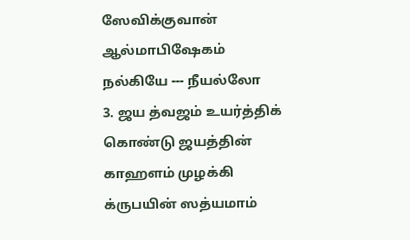ஸேவிக்குவான் ஆல்மாபிஷேகம் நல்கியே --- நீயல்லோ
3. ஜய த்வஜம் உயர்த்திக் கொண்டு ஜயத்தின் காஹளம் முழக்கி க்ருபயின் ஸத்யமாம்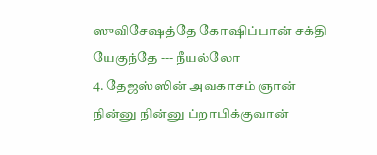ஸுவிசேஷத்தே கோஷிப்பான் சக்தி யேகுந்தே --- நீயல்லோ
4. தேஜஸ்ஸின் அவகாசம் ஞான் நின்னு நின்னு ப்றாபிக்குவான்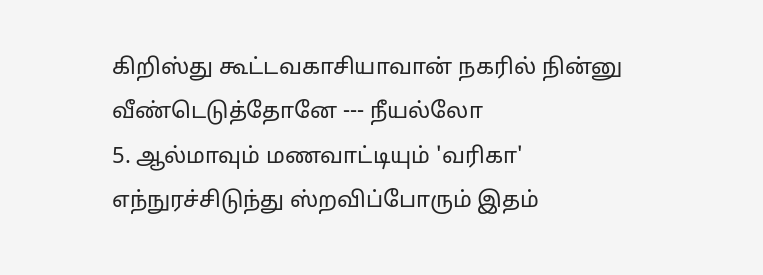கிறிஸ்து கூட்டவகாசியாவான் நகரில் நின்னு வீண்டெடுத்தோனே --- நீயல்லோ
5. ஆல்மாவும் மணவாட்டியும் 'வரிகா' எந்நுரச்சிடுந்து ஸ்றவிப்போரும் இதம்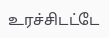உரச்சிடட்டே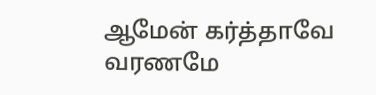ஆமேன் கர்த்தாவே வரணமே